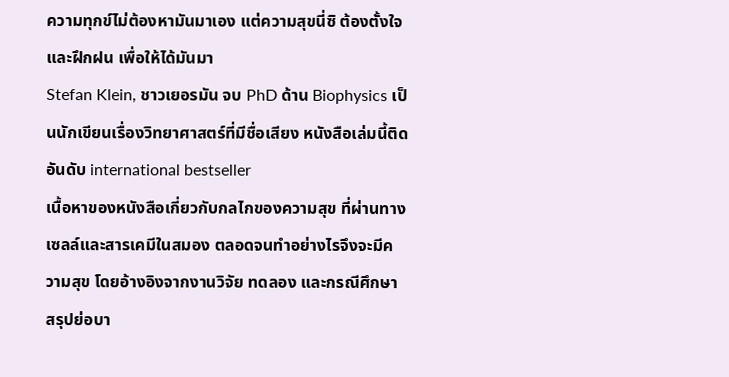ความทุกข์ไม่ต้องหามันมาเอง แต่ความสุขนี่ซิ ต้องตั้งใจและฝึกฝน เพื่อให้ได้มันมา
Stefan Klein, ชาวเยอรมัน จบ PhD ด้าน Biophysics เป็นนักเขียนเรื่องวิทยาศาสตร์ที่มีชื่อเสียง หนังสือเล่มนี้ติดอันดับ international bestseller
เนื้อหาของหนังสือเกี่ยวกับกลไกของความสุข ที่ผ่านทางเซลล์และสารเคมีในสมอง ตลอดจนทำอย่างไรจึงจะมีความสุข โดยอ้างอิงจากงานวิจัย ทดลอง และกรณีศึกษา สรุปย่อบา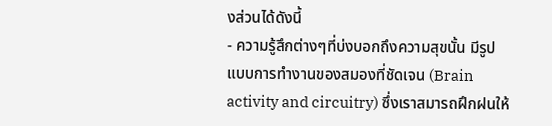งส่วนได้ดังนี้
- ความรู้สึกต่างๆที่บ่งบอกถึงความสุขนั้น มีรูปแบบการทำงานของสมองที่ชัดเจน (Brain activity and circuitry) ซึ่งเราสมารถฝึกฝนให้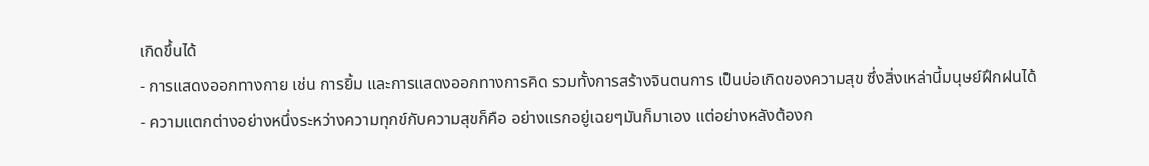เกิดขึ้นได้
- การแสดงออกทางกาย เช่น การยิ้ม และการแสดงออกทางการคิด รวมทั้งการสร้างจินตนการ เป็นบ่อเกิดของความสุข ซึ่งสิ่งเหล่านี้มนุษย์ฝึกฝนได้
- ความแตกต่างอย่างหนึ่งระหว่างความทุกข์กับความสุขก็คือ อย่างแรกอยู่เฉยๆมันก็มาเอง แต่อย่างหลังต้องก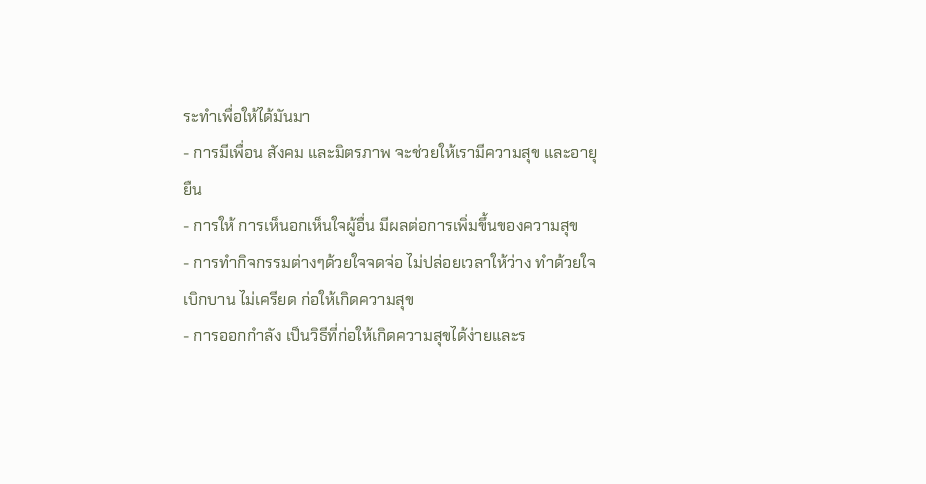ระทำเพื่อให้ได้มันมา
- การมีเพื่อน สังคม และมิตรภาพ จะช่วยให้เรามีความสุข และอายุยืน
- การให้ การเห็นอกเห็นใจผู้อื่น มีผลต่อการเพิ่มขึ้นของความสุข
- การทำกิจกรรมต่างๆด้วยใจจดจ่อ ไม่ปล่อยเวลาให้ว่าง ทำด้วยใจเบิกบาน ไม่เครียด ก่อให้เกิดความสุข
- การออกกำลัง เป็นวิธีที่ก่อให้เกิดความสุขได้ง่ายและร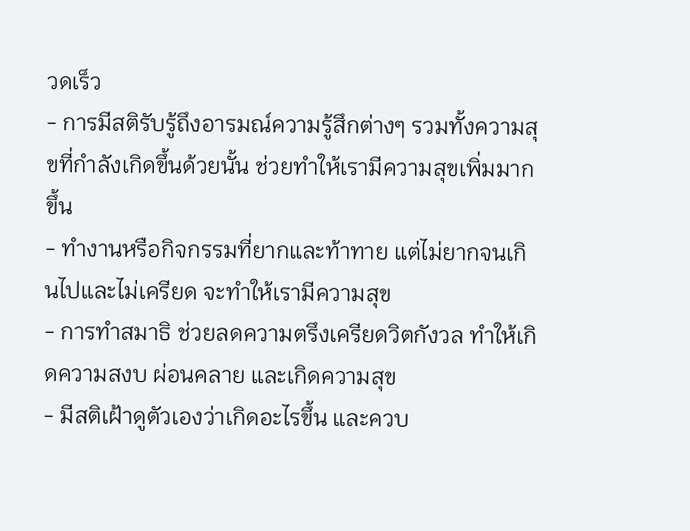วดเร็ว
- การมีสติรับรู้ถึงอารมณ์ความรู้สึกต่างๆ รวมทั้งความสุขที่กำลังเกิดขึ้นด้วยนั้น ช่วยทำให้เรามีความสุขเพิ่มมากขึ้น
- ทำงานหรือกิจกรรมที่ยากและท้าทาย แต่ไม่ยากจนเกินไปและไม่เครียด จะทำให้เรามีความสุข
- การทำสมาธิ ช่วยลดความตรึงเครียดวิตกังวล ทำให้เกิดความสงบ ผ่อนคลาย และเกิดความสุข
- มีสติเฝ้าดูตัวเองว่าเกิดอะไรขึ้น และควบ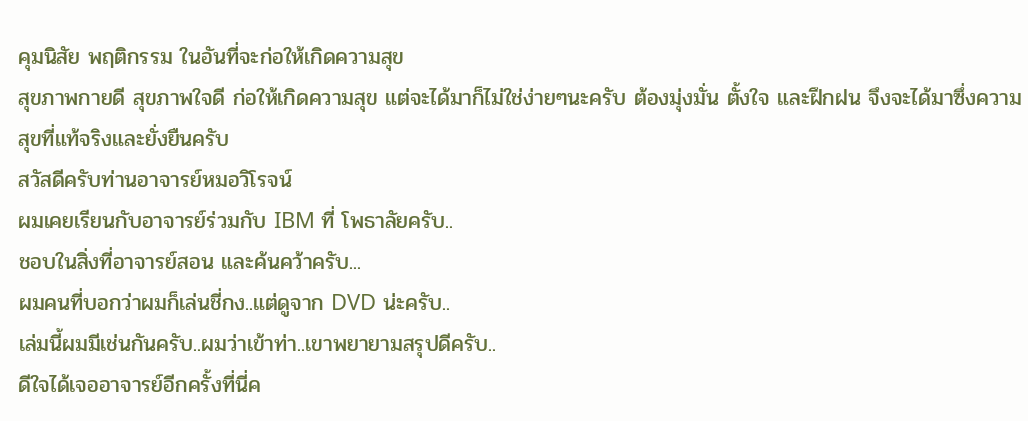คุมนิสัย พฤติกรรม ในอันที่จะก่อให้เกิดความสุข
สุขภาพกายดี สุขภาพใจดี ก่อให้เกิดความสุข แต่จะได้มาก็ไม่ใช่ง่ายๆนะครับ ต้องมุ่งมั่น ตั้งใจ และฝึกฝน จึงจะได้มาซึ่งความสุขที่แท้จริงและยั่งยืนครับ
สวัสดีครับท่านอาจารย์หมอวิโรจน์
ผมเคยเรียนกับอาจารย์ร่วมกับ IBM ที่ โพธาลัยครับ..
ชอบในสิ่งที่อาจารย์สอน และค้นคว้าครับ...
ผมคนที่บอกว่าผมก็เล่นชี่กง..แต่ดูจาก DVD น่ะครับ..
เล่มนี้ผมมีเช่นกันครับ..ผมว่าเข้าท่า..เขาพยายามสรุปดีครับ..
ดีใจได้เจออาจารย์อีกครั้งที่นี่ค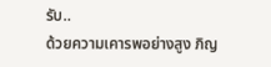รับ..
ด้วยความเคารพอย่างสูง ภิญ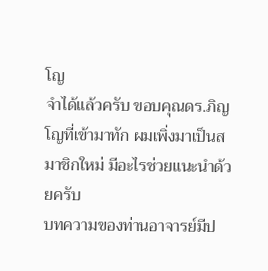โญ
จำได้แล้วครับ ขอบคุณดร.ภิญโญที่เข้ามาทัก ผมเพิ่งมาเป็นสมาชิกใหม่ มีอะไรช่วยแนะนำด้วยครับ
บทความของท่านอาจารย์มีป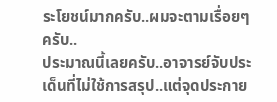ระโยชน์มากครับ..ผมจะตามเรื่อยๆ ครับ..
ประมาณนี้เลยครับ..อาจารย์จับประเด็นที่ไม่ใช้การสรุป..แต่จุดประกาย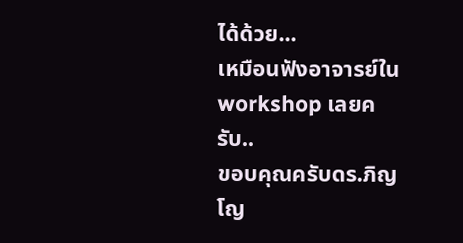ได้ด้วย...
เหมือนฟังอาจารย์ใน workshop เลยครับ..
ขอบคุณครับดร.ภิญโญ